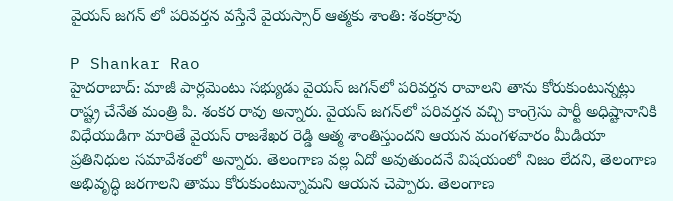వైయస్ జగన్‌ లో పరివర్తన వస్తేనే వైయస్సార్ ఆత్మకు శాంతి: శంకర్రావు

P Shankar Rao
హైదరాబాద్: మాజీ పార్లమెంటు సభ్యుడు వైయస్ జగన్‌లో పరివర్తన రావాలని తాను కోరుకుంటున్నట్లు రాష్ట్ర చేనేత మంత్రి పి. శంకర రావు అన్నారు. వైయస్ జగన్‌లో పరివర్తన వచ్చి కాంగ్రెసు పార్టీ అధిష్టానానికి విధేయుడిగా మారితే వైయస్ రాజశేఖర రెడ్డి ఆత్మ శాంతిస్తుందని ఆయన మంగళవారం మీడియా ప్రతినిధుల సమావేశంలో అన్నారు. తెలంగాణ వల్ల ఏదో అవుతుందనే విషయంలో నిజం లేదని, తెలంగాణ అభివృద్ధి జరగాలని తాము కోరుకుంటున్నామని ఆయన చెప్పారు. తెలంగాణ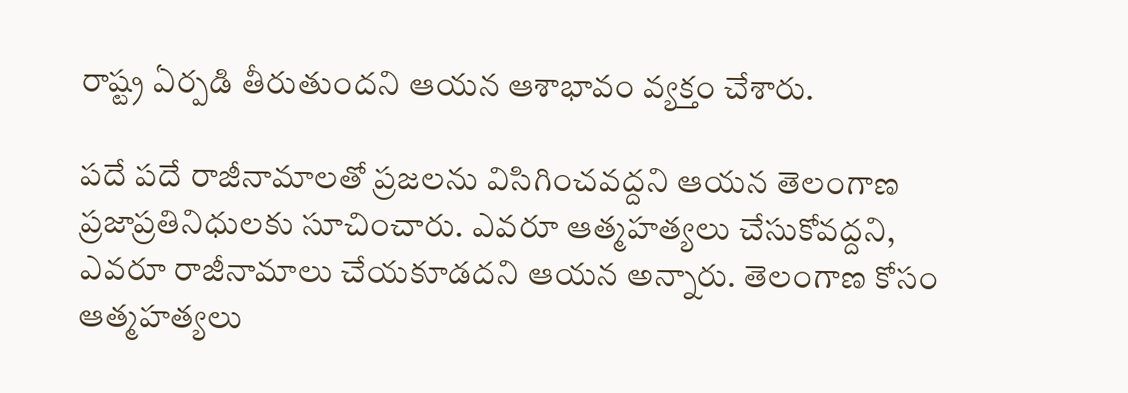రాష్ట్ర ఏర్పడి తీరుతుందని ఆయన ఆశాభావం వ్యక్తం చేశారు.

పదే పదే రాజీనామాలతో ప్రజలను విసిగించవద్దని ఆయన తెలంగాణ ప్రజాప్రతినిధులకు సూచించారు. ఎవరూ ఆత్మహత్యలు చేసుకోవద్దని, ఎవరూ రాజీనామాలు చేయకూడదని ఆయన అన్నారు. తెలంగాణ కోసం ఆత్మహత్యలు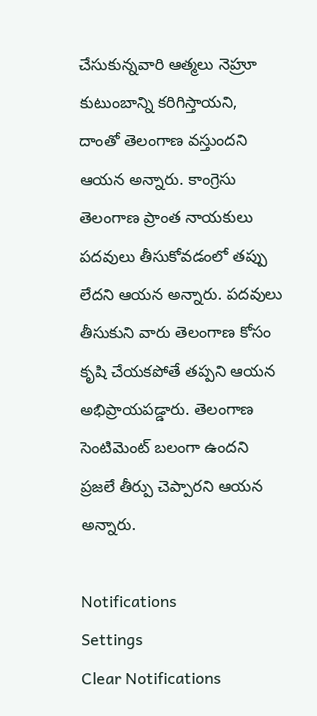చేసుకున్నవారి ఆత్మలు నెహ్రూ కుటుంబాన్ని కరిగిస్తాయని, దాంతో తెలంగాణ వస్తుందని ఆయన అన్నారు. కాంగ్రెసు తెలంగాణ ప్రాంత నాయకులు పదవులు తీసుకోవడంలో తప్పు లేదని ఆయన అన్నారు. పదవులు తీసుకుని వారు తెలంగాణ కోసం కృషి చేయకపోతే తప్పని ఆయన అభిప్రాయపడ్డారు. తెలంగాణ సెంటిమెంట్ బలంగా ఉందని ప్రజలే తీర్పు చెప్పారని ఆయన అన్నారు.

Notifications
Settings
Clear Notifications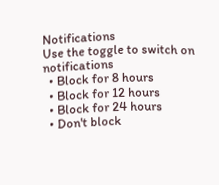Notifications
Use the toggle to switch on notifications
  • Block for 8 hours
  • Block for 12 hours
  • Block for 24 hours
  • Don't block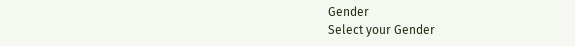Gender
Select your Gender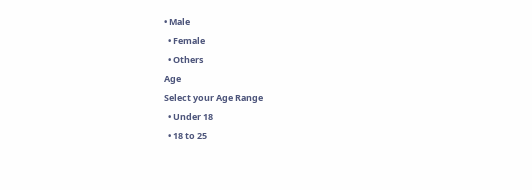• Male
  • Female
  • Others
Age
Select your Age Range
  • Under 18
  • 18 to 25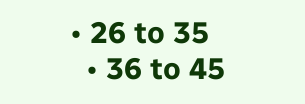• 26 to 35
  • 36 to 45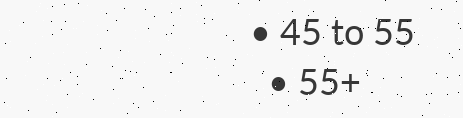• 45 to 55
  • 55+